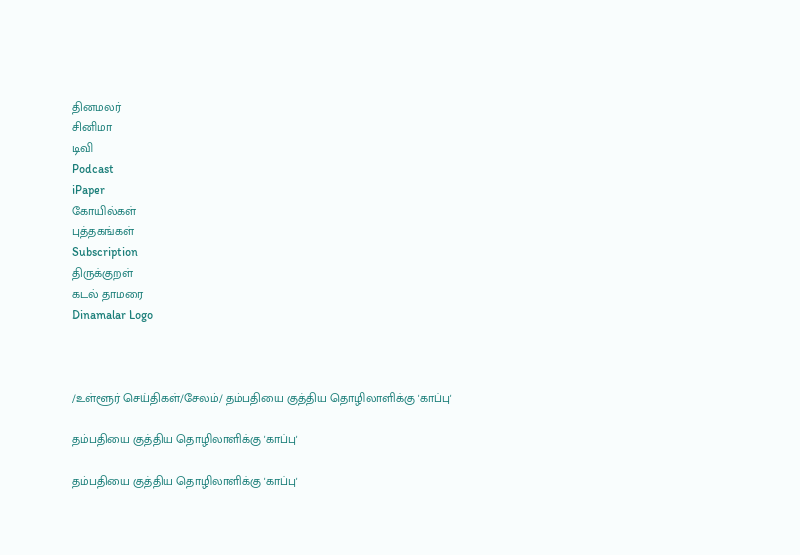தினமலர்
சினிமா
டிவி
Podcast
iPaper
கோயில்கள்
புத்தகங்கள்
Subscription
திருக்குறள்
கடல் தாமரை
Dinamalar Logo



/உள்ளூர் செய்திகள்/சேலம்/ தம்பதியை குத்திய தொழிலாளிக்கு 'காப்பு'

தம்பதியை குத்திய தொழிலாளிக்கு 'காப்பு'

தம்பதியை குத்திய தொழிலாளிக்கு 'காப்பு'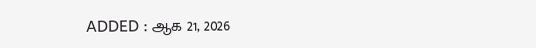ADDED : ஆக 21, 2026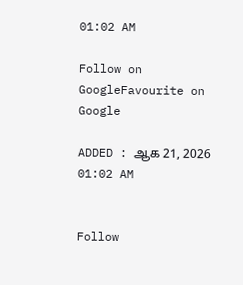01:02 AM

Follow on GoogleFavourite on Google

ADDED : ஆக 21, 2026 01:02 AM


Follow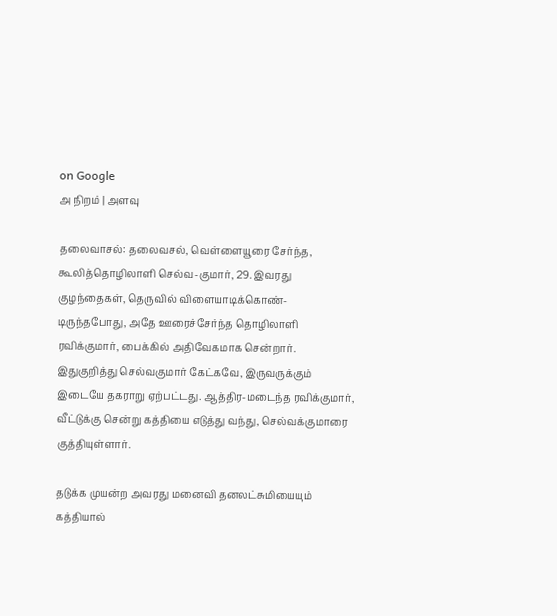on Google
அ நிறம் | அளவு

தலைவாசல்: தலைவசல், வெள்ளையூரை சேர்ந்த, கூலித்தொழிலாளி செல்வ-குமார், 29. இவரது குழந்தைகள், தெருவில் விளையாடிக்கொண்-டிருந்தபோது, அதே ஊரைச்சேர்ந்த தொழிலாளி ரவிக்குமார், பைக்கில் அதிவேகமாக சென்றார். இதுகுறித்து செல்வகுமார் கேட்கவே, இருவருக்கும் இடையே தகராறு ஏற்பட்டது. ஆத்திர-மடைந்த ரவிக்குமார், வீட்டுக்கு சென்று கத்தியை எடுத்து வந்து, செல்வக்குமாரை குத்தியுள்ளார்.

தடுக்க முயன்ற அவரது மனைவி தனலட்சுமியையும் கத்தியால்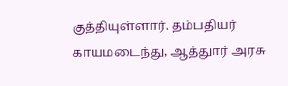குத்தியுள்ளார். தம்பதியர் காயமடைந்து, ஆத்துார் அரசு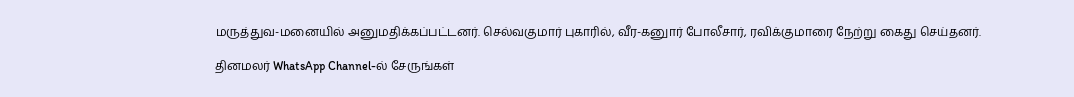மருத்துவ-மனையில் அனுமதிக்கப்பட்டனர். செல்வகுமார் புகாரில், வீர-கனுார் போலீசார், ரவிக்குமாரை நேற்று கைது செய்தனர்.

தினமலர் WhatsApp Channel-ல் சேருங்கள்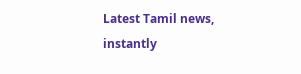Latest Tamil news, instantly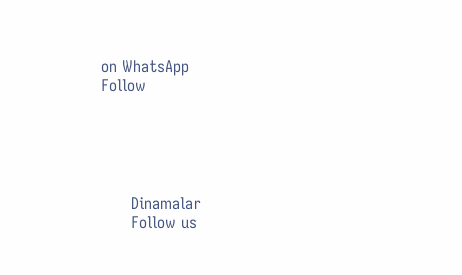on WhatsApp
Follow





      Dinamalar
      Follow us